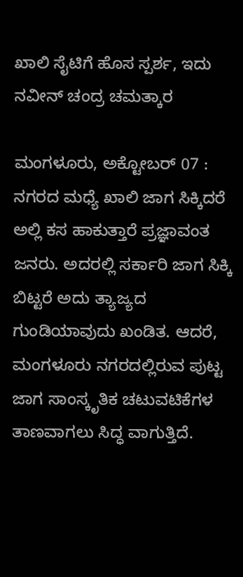ಖಾಲಿ ಸೈಟಿಗೆ ಹೊಸ ಸ್ಪರ್ಶ, ಇದು ನವೀನ್ ಚಂದ್ರ ಚಮತ್ಕಾರ

ಮಂಗಳೂರು, ಅಕ್ಟೋಬರ್ 07 : ನಗರದ ಮಧ್ಯೆ ಖಾಲಿ ಜಾಗ ಸಿಕ್ಕಿದರೆ ಅಲ್ಲಿ ಕಸ ಹಾಕುತ್ತಾರೆ ಪ್ರಜ್ಞಾವಂತ ಜನರು. ಅದರಲ್ಲಿ ಸರ್ಕಾರಿ ಜಾಗ ಸಿಕ್ಕಿ ಬಿಟ್ಟರೆ ಅದು ತ್ಯಾಜ್ಯದ ಗುಂಡಿಯಾವುದು ಖಂಡಿತ. ಆದರೆ, ಮಂಗಳೂರು ನಗರದಲ್ಲಿರುವ ಪುಟ್ಟ ಜಾಗ ಸಾಂಸ್ಕೃತಿಕ ಚಟುವಟಿಕೆಗಳ ತಾಣವಾಗಲು ಸಿದ್ಧ ವಾಗುತ್ತಿದೆ.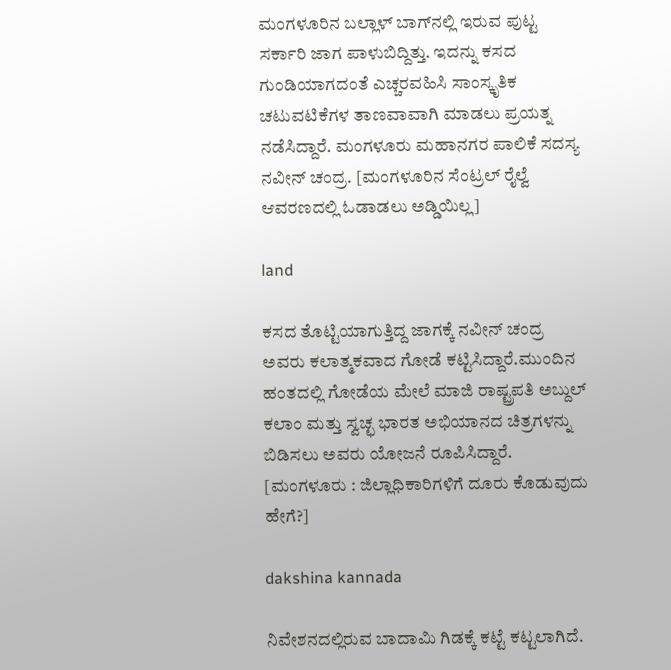ಮಂಗಳೂರಿನ ಬಲ್ಲಾಳ್ ಬಾಗ್‌ನಲ್ಲಿ ಇರುವ ಪುಟ್ಟ ಸರ್ಕಾರಿ ಜಾಗ ಪಾಳುಬಿದ್ದಿತ್ತು. ಇದನ್ನು ಕಸದ ಗುಂಡಿಯಾಗದಂತೆ ಎಚ್ಚರವಹಿಸಿ ಸಾಂಸ್ಕೃತಿಕ ಚಟುವಟಿಕೆಗಳ ತಾಣವಾವಾಗಿ ಮಾಡಲು ಪ್ರಯತ್ನ ನಡೆಸಿದ್ದಾರೆ. ಮಂಗಳೂರು ಮಹಾನಗರ ಪಾಲಿಕೆ ಸದಸ್ಯ ನವೀನ್ ಚಂದ್ರ. [ಮಂಗಳೂರಿನ ಸೆಂಟ್ರಲ್ ರೈಲ್ವೆ ಆವರಣದಲ್ಲಿ ಓಡಾಡಲು ಅಡ್ಡಿಯಿಲ್ಲ]

land

ಕಸದ ತೊಟ್ಟಿಯಾಗುತ್ತಿದ್ದ ಜಾಗಕ್ಕೆ ನವೀನ್ ಚಂದ್ರ ಅವರು ಕಲಾತ್ಮಕವಾದ ಗೋಡೆ ಕಟ್ಟಿಸಿದ್ದಾರೆ.ಮುಂದಿನ ಹಂತದಲ್ಲಿ ಗೋಡೆಯ ಮೇಲೆ ಮಾಜಿ ರಾಷ್ಟ್ರಪತಿ ಅಬ್ದುಲ್ ಕಲಾಂ ಮತ್ತು ಸ್ವಚ್ಛ ಭಾರತ ಅಭಿಯಾನದ ಚಿತ್ರಗಳನ್ನು ಬಿಡಿಸಲು ಅವರು ಯೋಜನೆ ರೂಪಿಸಿದ್ದಾರೆ. [ಮಂಗಳೂರು : ಜಿಲ್ಲಾಧಿಕಾರಿಗಳಿಗೆ ದೂರು ಕೊಡುವುದು ಹೇಗೆ?]

dakshina kannada

ನಿವೇಶನದಲ್ಲಿರುವ ಬಾದಾಮಿ ಗಿಡಕ್ಕೆ ಕಟ್ಟೆ ಕಟ್ಟಲಾಗಿದೆ.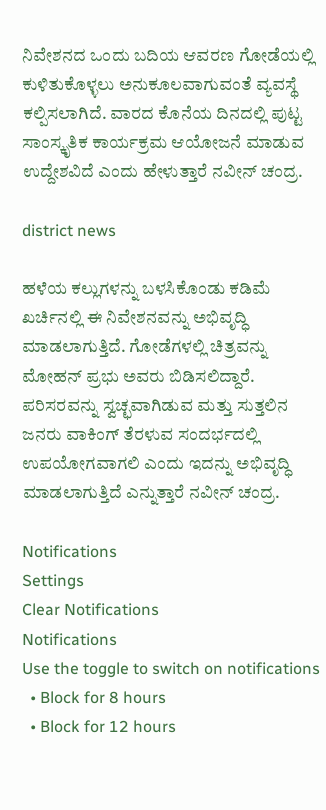ನಿವೇಶನದ ಒಂದು ಬದಿಯ ಆವರಣ ಗೋಡೆಯಲ್ಲಿ ಕುಳಿತುಕೊಳ್ಳಲು ಅನುಕೂಲವಾಗುವಂತೆ ವ್ಯವಸ್ಥೆ ಕಲ್ಪಿಸಲಾಗಿದೆ. ವಾರದ ಕೊನೆಯ ದಿನದಲ್ಲಿ ಪುಟ್ಟ ಸಾಂಸ್ಕೃತಿಕ ಕಾರ್ಯಕ್ರಮ ಆಯೋಜನೆ ಮಾಡುವ ಉದ್ದೇಶವಿದೆ ಎಂದು ಹೇಳುತ್ತಾರೆ ನವೀನ್ ಚಂದ್ರ.

district news

ಹಳೆಯ ಕಲ್ಲುಗಳನ್ನು ಬಳಸಿಕೊಂಡು ಕಡಿಮೆ ಖರ್ಚಿನಲ್ಲಿ ಈ ನಿವೇಶನವನ್ನು ಅಭಿವೃದ್ಧಿ ಮಾಡಲಾಗುತ್ತಿದೆ. ಗೋಡೆಗಳಲ್ಲಿ ಚಿತ್ರವನ್ನು ಮೋಹನ್ ಪ್ರಭು ಅವರು ಬಿಡಿಸಲಿದ್ದಾರೆ. ಪರಿಸರವನ್ನು ಸ್ವಚ್ಛವಾಗಿಡುವ ಮತ್ತು ಸುತ್ತಲಿನ ಜನರು ವಾಕಿಂಗ್ ತೆರಳುವ ಸಂದರ್ಭದಲ್ಲಿ ಉಪಯೋಗವಾಗಲಿ ಎಂದು ಇದನ್ನು ಅಭಿವೃದ್ಧಿ ಮಾಡಲಾಗುತ್ತಿದೆ ಎನ್ನುತ್ತಾರೆ ನವೀನ್ ಚಂದ್ರ.

Notifications
Settings
Clear Notifications
Notifications
Use the toggle to switch on notifications
  • Block for 8 hours
  • Block for 12 hours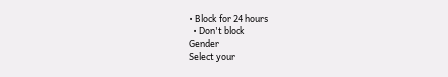• Block for 24 hours
  • Don't block
Gender
Select your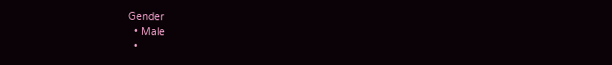Gender
  • Male
  •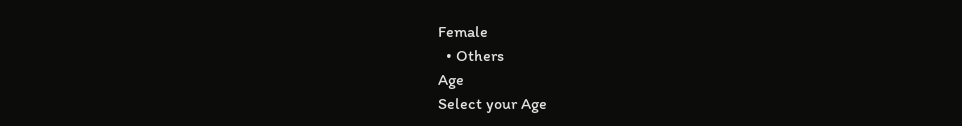Female
  • Others
Age
Select your Age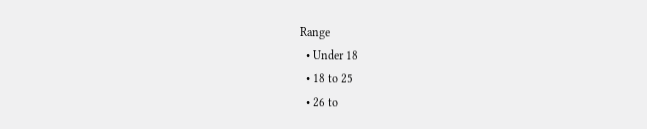Range
  • Under 18
  • 18 to 25
  • 26 to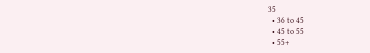35
  • 36 to 45
  • 45 to 55
  • 55+